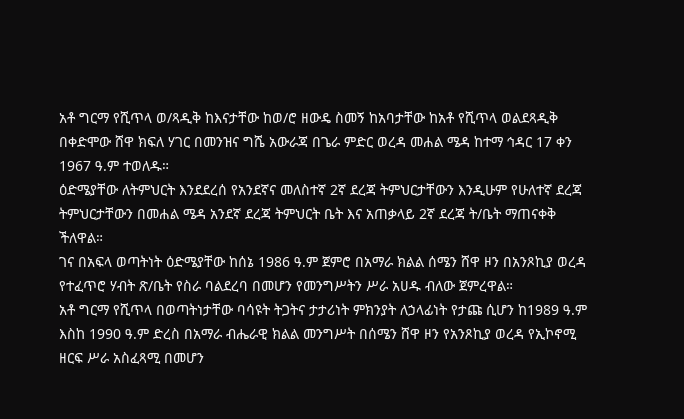አቶ ግርማ የሺጥላ ወ/ጻዲቅ ከእናታቸው ከወ/ሮ ዘውዴ ስመኝ ከአባታቸው ከአቶ የሺጥላ ወልደጻዲቅ በቀድሞው ሸዋ ክፍለ ሃገር በመንዝና ግሼ አውራጃ በጌራ ምድር ወረዳ መሐል ሜዳ ከተማ ኅዳር 17 ቀን 1967 ዓ.ም ተወለዱ።
ዕድሜያቸው ለትምህርት እንደደረሰ የአንደኛና መለስተኛ 2ኛ ደረጃ ትምህርታቸውን እንዲሁም የሁለተኛ ደረጃ ትምህርታቸውን በመሐል ሜዳ አንደኛ ደረጃ ትምህርት ቤት እና አጠቃላይ 2ኛ ደረጃ ት/ቤት ማጠናቀቅ ችለዋል።
ገና በአፍላ ወጣትነት ዕድሜያቸው ከሰኔ 1986 ዓ.ም ጀምሮ በአማራ ክልል ሰሜን ሸዋ ዞን በአንጾኪያ ወረዳ የተፈጥሮ ሃብት ጽ/ቤት የስራ ባልደረባ በመሆን የመንግሥትን ሥራ አሀዱ ብለው ጀምረዋል።
አቶ ግርማ የሺጥላ በወጣትነታቸው ባሳዩት ትጋትና ታታሪነት ምክንያት ለኃላፊነት የታጩ ሲሆን ከ1989 ዓ.ም እስከ 1990 ዓ.ም ድረስ በአማራ ብሔራዊ ክልል መንግሥት በሰሜን ሸዋ ዞን የአንጾኪያ ወረዳ የኢኮኖሚ ዘርፍ ሥራ አስፈጻሚ በመሆን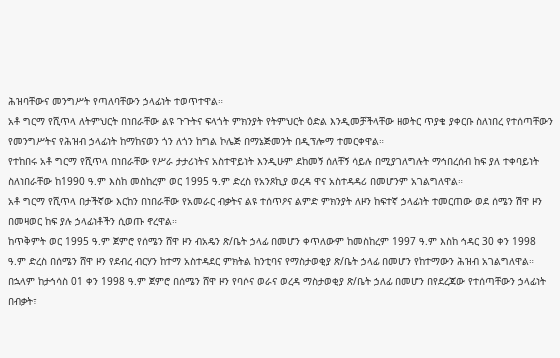ሕዝባቸውና መንግሥት የጣለባቸውን ኃላፊነት ተወጥተዋል።
አቶ ግርማ የሺጥላ ለትምህርት በነበራቸው ልዩ ጉጉትና ፍላጎት ምክንያት የትምህርት ዕድል እንዲመቻችላቸው ዘወትር ጥያቄ ያቀርቡ ስለነበረ የተሰጣቸውን የመንግሥትና የሕዝብ ኃላፊነት ከማከናወን ጎን ለጎን ከግል ኮሌጅ በማኔጅመንት በዲፕሎማ ተመርቀዋል።
የተከበሩ አቶ ግርማ የሺጥላ በነበራቸው የሥራ ታታሪነትና አስተዋይነት እንዲሁም ደከመኝ ሰለቸኝ ሳይሉ በሚያገለግሉት ማኅበረሰብ ከፍ ያለ ተቀባይነት ስለነበራቸው ከ1990 ዓ.ም እስከ መስከረም ወር 1995 ዓ.ም ድረስ የአንጾኪያ ወረዳ ዋና አስተዳዳሪ በመሆንም አገልግለዋል።
አቶ ግርማ የሺጥላ በታችኛው እርከን በነበራቸው የአመራር ብቃትና ልዩ ተሰጥዖና ልምድ ምክንያት ለዞን ከፍተኛ ኃላፊነት ተመርጠው ወደ ሰሜን ሽዋ ዞን በመዛወር ከፍ ያሉ ኃላፊነቶችን ሲወጡ ኖረዋል።
ከጥቅምት ወር 1995 ዓ.ም ጀምሮ የሰሜን ሸዋ ዞን ብአዴን ጽ/ቤት ኃላፊ በመሆን ቀጥለውም ከመስከረም 1997 ዓ.ም እስከ ኅዳር 30 ቀን 1998 ዓ.ም ድረስ በሰሜን ሸዋ ዞን የደብረ ብርሃን ከተማ አስተዳደር ምክትል ከንቲባና የማስታወቂያ ጽ/ቤት ኃላፊ በመሆን የከተማውን ሕዝብ አገልግለዋል።
በኋላም ከታኅሳስ 01 ቀን 1998 ዓ.ም ጀምሮ በሰሜን ሸዋ ዞን የባሶና ወራና ወረዳ ማስታወቂያ ጽ/ቤት ኃለፊ በመሆን በየደረጃው የተሰጣቸውን ኃላፊነት በብቃት፣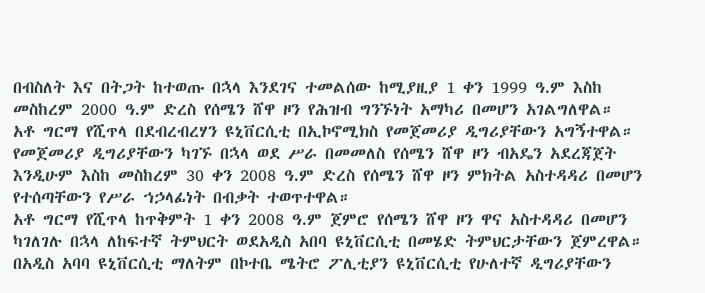በብስለት እና በትጋት ከተወጡ በኋላ እንደገና ተመልሰው ከሚያዚያ 1 ቀን 1999 ዓ.ም እስከ መስከረም 2000 ዓ.ም ድረስ የሰሜን ሸዋ ዞን የሕዝብ ግንኙነት አማካሪ በመሆን አገልግለዋል።
አቶ ግርማ የሺጥላ በደብረብረሃን ዩኒቨርሲቲ በኢኮኖሚክስ የመጀመሪያ ዲግሪያቸውን አግኝተዋል። የመጀመሪያ ዲግሪያቸውን ካገኙ በኋላ ወደ ሥራ በመመለስ የሰሜን ሸዋ ዞን ብአዴን አደረጃጀት እንዲሁም እስከ መስከረም 30 ቀን 2008 ዓ.ም ድረስ የሰሜን ሸዋ ዞን ምክትል አስተዳዳሪ በመሆን የተሰጣቸውን የሥራ ኀኃላፊነት በብቃት ተወጥተዋል።
አቶ ግርማ የሺጥላ ከጥቅምት 1 ቀን 2008 ዓ.ም ጀምሮ የሰሜን ሸዋ ዞን ዋና አስተዳዳሪ በመሆን ካገለገሉ በኋላ ለከፍተኛ ትምህርት ወደአዲስ አበባ ዩኒቨርሲቲ በመሄድ ትምህርታቸውን ጀምረዋል። በአዲስ አባባ ዩኒቨርሲቲ ማለትም በኮተቤ ሜትሮ ፖሊቲያን ዩኒቨርሲቲ የሁለተኛ ዲግሪያቸውን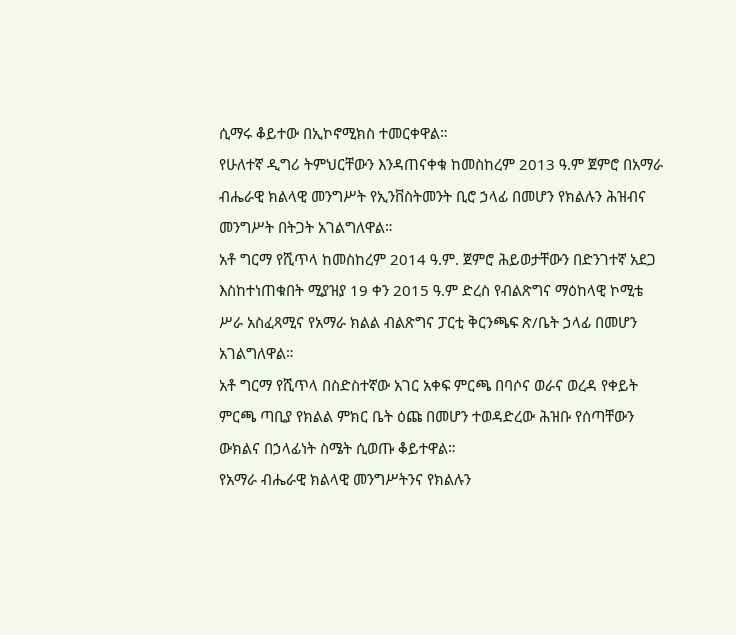ሲማሩ ቆይተው በኢኮኖሚክስ ተመርቀዋል።
የሁለተኛ ዲግሪ ትምህርቸውን እንዳጠናቀቁ ከመስከረም 2013 ዓ.ም ጀምሮ በአማራ ብሔራዊ ክልላዊ መንግሥት የኢንቨስትመንት ቢሮ ኃላፊ በመሆን የክልሉን ሕዝብና መንግሥት በትጋት አገልግለዋል።
አቶ ግርማ የሺጥላ ከመስከረም 2014 ዓ.ም. ጀምሮ ሕይወታቸውን በድንገተኛ አደጋ እስከተነጠቁበት ሚያዝያ 19 ቀን 2015 ዓ.ም ድረስ የብልጽግና ማዕከላዊ ኮሚቴ ሥራ አስፈጻሚና የአማራ ክልል ብልጽግና ፓርቲ ቅርንጫፍ ጽ/ቤት ኃላፊ በመሆን አገልግለዋል።
አቶ ግርማ የሺጥላ በስድስተኛው አገር አቀፍ ምርጫ በባሶና ወራና ወረዳ የቀይት ምርጫ ጣቢያ የክልል ምክር ቤት ዕጩ በመሆን ተወዳድረው ሕዝቡ የሰጣቸውን ውክልና በኃላፊነት ስሜት ሲወጡ ቆይተዋል።
የአማራ ብሔራዊ ክልላዊ መንግሥትንና የክልሉን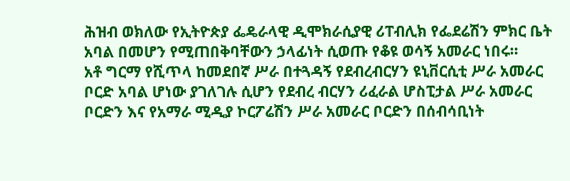ሕዝብ ወክለው የኢትዮጵያ ፌዴራላዊ ዲሞክራሲያዊ ሪፐብሊክ የፌደሬሽን ምክር ቤት አባል በመሆን የሚጠበቅባቸውን ኃላፊነት ሲወጡ የቆዩ ወሳኝ አመራር ነበሩ።
አቶ ግርማ የሺጥላ ከመደበኛ ሥራ በተጓዳኝ የደብረብርሃን ዩኒቨርሲቲ ሥራ አመራር ቦርድ አባል ሆነው ያገለገሉ ሲሆን የደብረ ብርሃን ሪፈራል ሆስፒታል ሥራ አመራር ቦርድን እና የአማራ ሚዲያ ኮርፖሬሽን ሥራ አመራር ቦርድን በሰብሳቢነት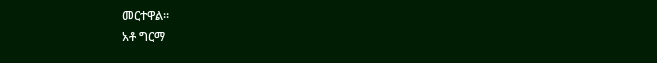መርተዋል።
አቶ ግርማ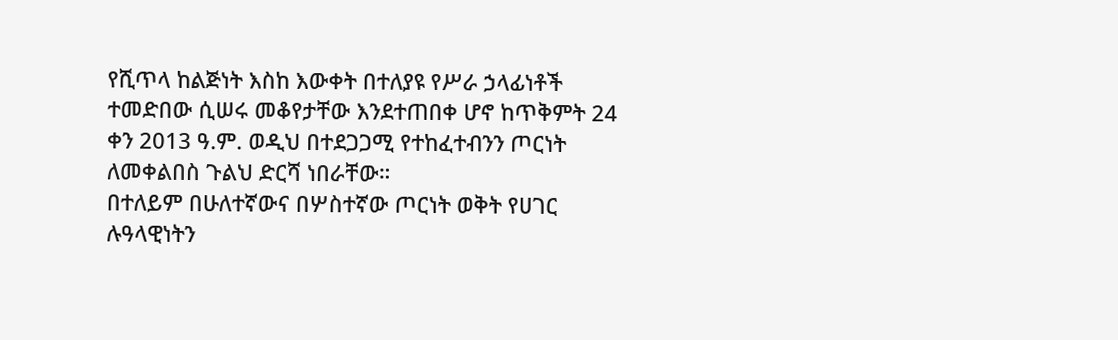የሺጥላ ከልጅነት እስከ እውቀት በተለያዩ የሥራ ኃላፊነቶች ተመድበው ሲሠሩ መቆየታቸው እንደተጠበቀ ሆኖ ከጥቅምት 24 ቀን 2013 ዓ.ም. ወዲህ በተደጋጋሚ የተከፈተብንን ጦርነት ለመቀልበስ ጉልህ ድርሻ ነበራቸው።
በተለይም በሁለተኛውና በሦስተኛው ጦርነት ወቅት የሀገር ሉዓላዊነትን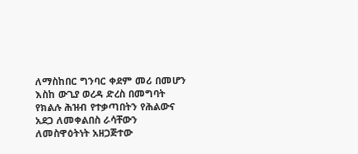ለማስከበር ግንባር ቀደም መሪ በመሆን እስከ ውጊያ ወረዳ ድረስ በመግባት የክልሉ ሕዝብ የተቃጣበትን የሕልውና አደጋ ለመቀልበስ ራሳቸውን ለመስዋዕትነት አዘጋጅተው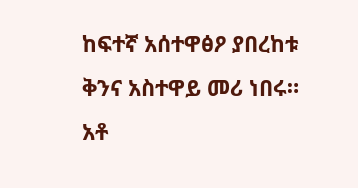ከፍተኛ አሰተዋፅዖ ያበረከቱ ቅንና አስተዋይ መሪ ነበሩ።
አቶ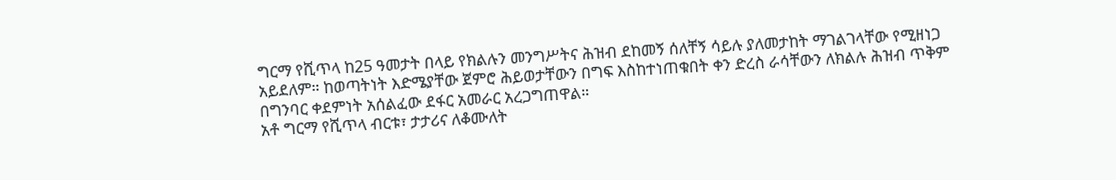ግርማ የሺጥላ ከ25 ዓመታት በላይ የክልሉን መንግሥትና ሕዝብ ደከመኝ ሰለቸኝ ሳይሉ ያለመታከት ማገልገላቸው የሚዘነጋ አይደለም። ከወጣትነት እድሜያቸው ጀምሮ ሕይወታቸውን በግፍ እስከተነጠቁበት ቀን ድረስ ራሳቸውን ለክልሉ ሕዝብ ጥቅም በግንባር ቀደምነት አሰልፈው ደፋር አመራር አረጋግጠዋል።
አቶ ግርማ የሺጥላ ብርቱ፣ ታታሪና ለቆሙለት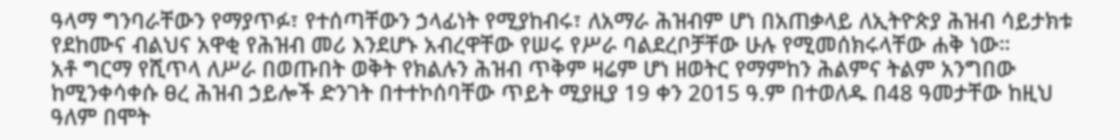ዓላማ ግንባራቸውን የማያጥፉ፣ የተሰጣቸውን ኃላፊነት የሚያከብሩ፣ ለአማራ ሕዝብም ሆነ በአጠቃላይ ለኢትዮጵያ ሕዝብ ሳይታክቱ የደከሙና ብልህና አዋቂ የሕዝብ መሪ እንደሆኑ አብረዋቸው የሠሩ የሥራ ባልደረቦቻቸው ሁሉ የሚመሰክሩላቸው ሐቅ ነው።
አቶ ግርማ የሺጥላ ለሥራ በወጡበት ወቅት የክልሉን ሕዝብ ጥቅም ዛሬም ሆነ ዘወትር የማምከን ሕልምና ትልም አንግበው ከሚንቀሳቀሱ ፀረ ሕዝብ ኃይሎች ድንገት በተተኮሰባቸው ጥይት ሚያዚያ 19 ቀን 2015 ዓ.ም በተወለዱ በ48 ዓመታቸው ከዚህ ዓለም በሞት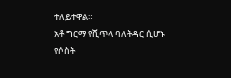ተለይተዋል።
አቶ ግርማ የሺጥላ ባለትዳር ሲሆኑ የሶስት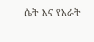ሴት እና የአራት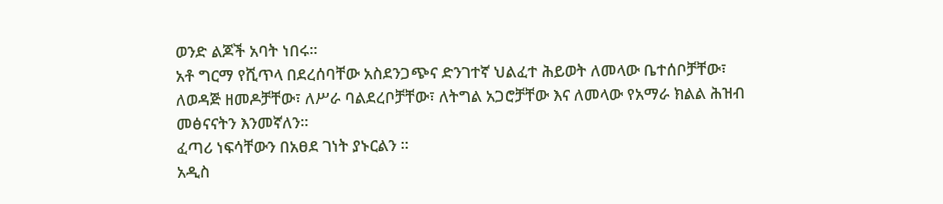ወንድ ልጆች አባት ነበሩ።
አቶ ግርማ የሺጥላ በደረሰባቸው አስደንጋጭና ድንገተኛ ህልፈተ ሕይወት ለመላው ቤተሰቦቻቸው፣ ለወዳጅ ዘመዶቻቸው፣ ለሥራ ባልደረቦቻቸው፣ ለትግል አጋሮቻቸው እና ለመላው የአማራ ክልል ሕዝብ መፅናናትን እንመኛለን።
ፈጣሪ ነፍሳቸውን በአፀደ ገነት ያኑርልን ።
አዲስ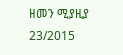ዘመን ሚያዚያ 23/2015